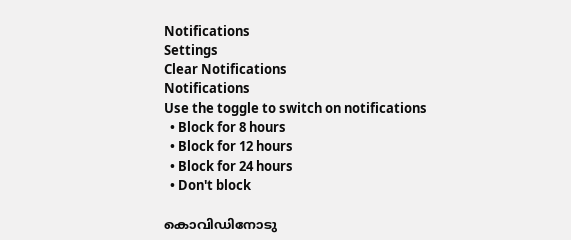Notifications
Settings
Clear Notifications
Notifications
Use the toggle to switch on notifications
  • Block for 8 hours
  • Block for 12 hours
  • Block for 24 hours
  • Don't block

കൊവിഡിനോടു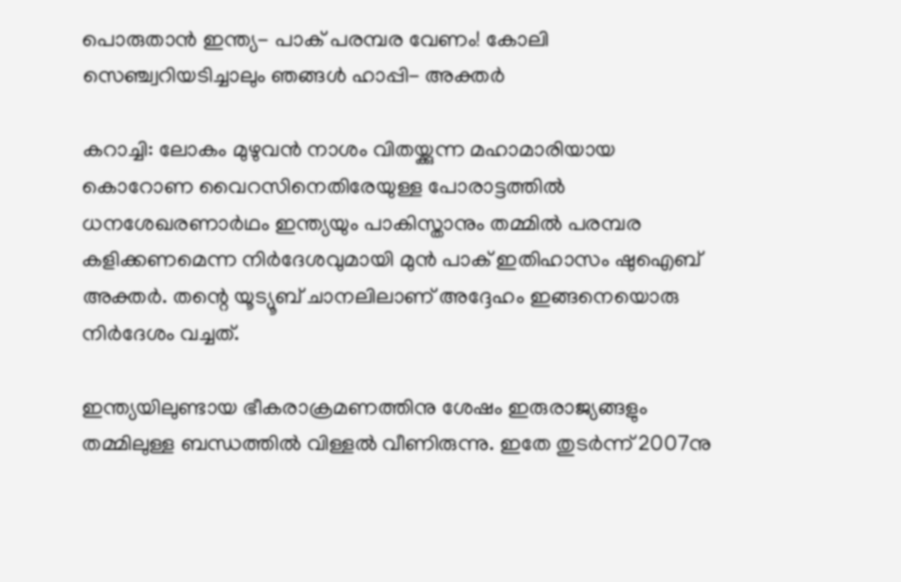പൊരുതാന്‍ ഇന്ത്യ- പാക് പരമ്പര വേണം! കോലി സെഞ്ച്വറിയടിച്ചാലും ഞങ്ങള്‍ ഹാപ്പി- അക്തര്‍

കറാച്ചി: ലോകം മുഴുവന്‍ നാശം വിതയ്ക്കുന്ന മഹാമാരിയായ കൊറോണ വൈറസിനെതിരേയുള്ള പോരാട്ടത്തില്‍ ധനശേഖരണാര്‍ഥം ഇന്ത്യയും പാകിസ്താനും തമ്മില്‍ പരമ്പര കളിക്കണമെന്ന നിര്‍ദേശവുമായി മുന്‍ പാക് ഇതിഹാസം ഷുഐബ് അക്തര്‍. തന്റെ യൂട്യൂബ് ചാനലിലാണ് അദ്ദേഹം ഇങ്ങനെയൊരു നിര്‍ദേശം വച്ചത്.

ഇന്ത്യയിലുണ്ടായ ഭീകരാക്രമണത്തിനു ശേഷം ഇരുരാജ്യങ്ങളും തമ്മിലുള്ള ബന്ധത്തില്‍ വിള്ളല്‍ വീണിരുന്നു. ഇതേ തുടര്‍ന്ന് 2007നു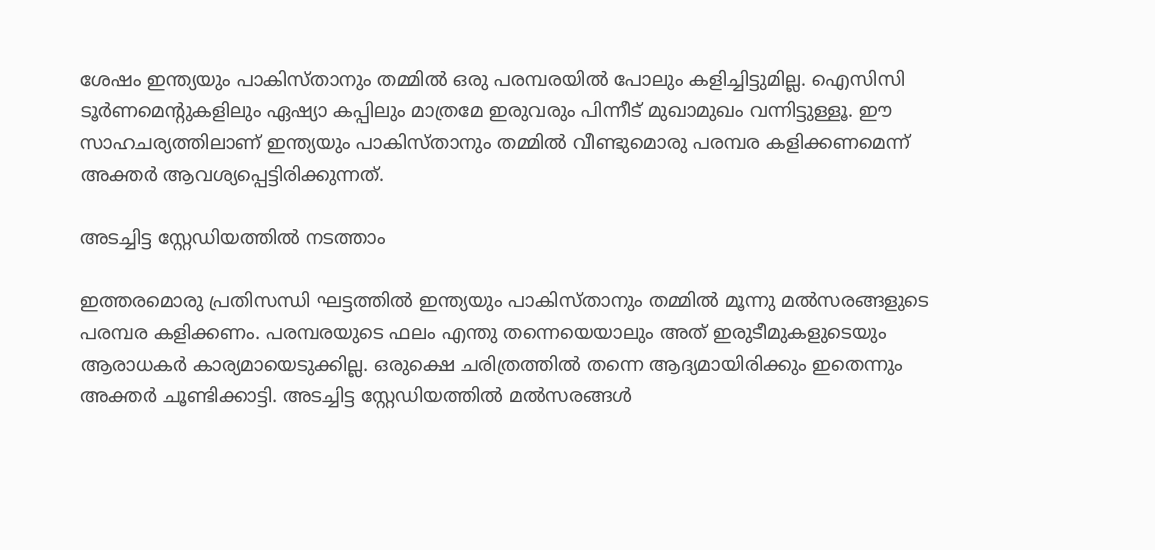ശേഷം ഇന്ത്യയും പാകിസ്താനും തമ്മില്‍ ഒരു പരമ്പരയില്‍ പോലും കളിച്ചിട്ടുമില്ല. ഐസിസി ടൂര്‍ണമെന്റുകളിലും ഏഷ്യാ കപ്പിലും മാത്രമേ ഇരുവരും പിന്നീട് മുഖാമുഖം വന്നിട്ടുള്ളൂ. ഈ സാഹചര്യത്തിലാണ് ഇന്ത്യയും പാകിസ്താനും തമ്മില്‍ വീണ്ടുമൊരു പരമ്പര കളിക്കണമെന്ന് അക്തര്‍ ആവശ്യപ്പെട്ടിരിക്കുന്നത്.

അടച്ചിട്ട സ്റ്റേഡിയത്തില്‍ നടത്താം

ഇത്തരമൊരു പ്രതിസന്ധി ഘട്ടത്തില്‍ ഇന്ത്യയും പാകിസ്താനും തമ്മില്‍ മൂന്നു മല്‍സരങ്ങളുടെ പരമ്പര കളിക്കണം. പരമ്പരയുടെ ഫലം എന്തു തന്നെയെയാലും അത് ഇരുടീമുകളുടെയും ആരാധകര്‍ കാര്യമായെടുക്കില്ല. ഒരുക്ഷെ ചരിത്രത്തില്‍ തന്നെ ആദ്യമായിരിക്കും ഇതെന്നും അക്തര്‍ ചൂണ്ടിക്കാട്ടി. അടച്ചിട്ട സ്റ്റേഡിയത്തില്‍ മല്‍സരങ്ങള്‍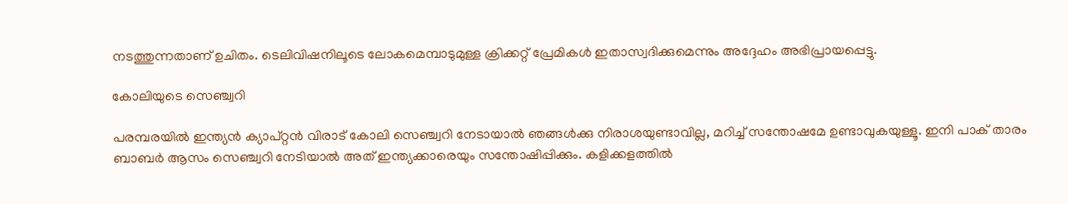നടത്തുന്നതാണ് ഉചിതം. ടെലിവിഷനിലൂടെ ലോകമെമ്പാടുമുള്ള ക്രിക്കറ്റ് പ്രേമികള്‍ ഇതാസ്വദിക്കുമെന്നും അദ്ദേഹം അഭിപ്രായപ്പെട്ടു.

കോലിയുടെ സെഞ്ച്വറി

പരമ്പരയില്‍ ഇന്ത്യന്‍ ക്യാപ്റ്റന്‍ വിരാട് കോലി സെഞ്ച്വറി നേടായാല്‍ ഞങ്ങള്‍ക്കു നിരാശയുണ്ടാവില്ല, മറിച്ച് സന്തോഷമേ ഉണ്ടാവുകയുള്ളൂ. ഇനി പാക് താരം ബാബര്‍ ആസം സെഞ്ച്വറി നേടിയാല്‍ അത് ഇന്ത്യക്കാരെയും സന്തോഷിപ്പിക്കും. കളിക്കളത്തില്‍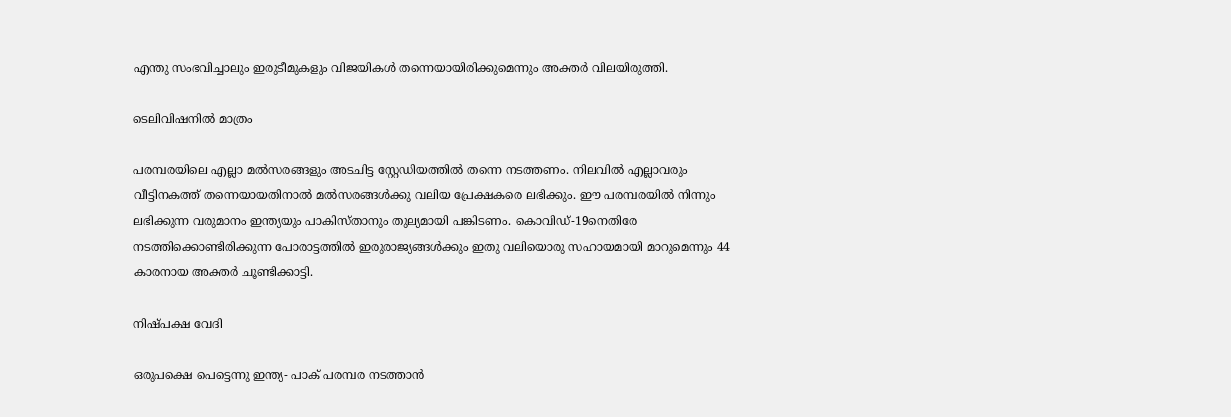എന്തു സംഭവിച്ചാലും ഇരുടീമുകളും വിജയികള്‍ തന്നെയായിരിക്കുമെന്നും അക്തര്‍ വിലയിരുത്തി.

ടെലിവിഷനില്‍ മാത്രം

പരമ്പരയിലെ എല്ലാ മല്‍സരങ്ങളും അടചിട്ട സ്റ്റേഡിയത്തില്‍ തന്നെ നടത്തണം. നിലവില്‍ എല്ലാവരും വീട്ടിനകത്ത് തന്നെയായതിനാല്‍ മല്‍സരങ്ങള്‍ക്കു വലിയ പ്രേക്ഷകരെ ലഭിക്കും. ഈ പരമ്പരയില്‍ നിന്നും ലഭിക്കുന്ന വരുമാനം ഇന്ത്യയും പാകിസ്താനും തുല്യമായി പങ്കിടണം. കൊവിഡ്-19നെതിരേ നടത്തിക്കൊണ്ടിരിക്കുന്ന പോരാട്ടത്തില്‍ ഇരുരാജ്യങ്ങള്‍ക്കും ഇതു വലിയൊരു സഹായമായി മാറുമെന്നും 44 കാരനായ അക്തര്‍ ചൂണ്ടിക്കാട്ടി.

നിഷ്പക്ഷ വേദി

ഒരുപക്ഷെ പെട്ടെന്നു ഇന്ത്യ- പാക് പരമ്പര നടത്താന്‍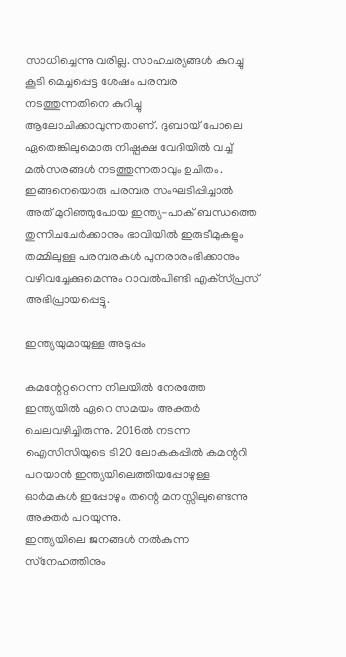സാധിച്ചെന്നു വരില്ല. സാഹചര്യങ്ങള്‍ കുറച്ചു കൂടി മെച്ചപ്പെട്ട ശേഷം പരമ്പര നടത്തുന്നതിനെ കുറിച്ചു ആലോചിക്കാവുന്നതാണ്. ദുബായ് പോലെ ഏതെങ്കിലുമൊരു നിഷ്പക്ഷ വേദിയില്‍ വച്ച് മല്‍സരങ്ങള്‍ നടത്തുന്നതാവും ഉചിതം. ഇങ്ങനെയൊരു പരമ്പര സംഘടിപ്പിച്ചാല്‍ അത് മുറിഞ്ഞുപോയ ഇന്ത്യ-പാക് ബന്ധത്തെ തുന്നിചചേര്‍ക്കാനും ഭാവിയില്‍ ഇരുടീമുകളും തമ്മിലുള്ള പരമ്പരകള്‍ പുനരാരംഭിക്കാനും വഴിവച്ചേക്കുമെന്നും റാവല്‍പിണ്ടി എക്‌സ്പ്രസ് അഭിപ്രായപ്പെട്ടു.

ഇന്ത്യയുമായുള്ള അടുപ്പം

കമന്റേറ്ററെന്ന നിലയില്‍ നേരത്തേ ഇന്ത്യയില്‍ ഏറെ സമയം അക്തര്‍ ചെലവഴിച്ചിരുന്നു. 2016ല്‍ നടന്ന ഐസിസിയുടെ ടി20 ലോകകപ്പില്‍ കമന്ററി പറയാന്‍ ഇന്ത്യയിലെത്തിയപ്പോഴുള്ള ഓര്‍മകള്‍ ഇപ്പോഴും തന്റെ മനസ്സിലുണ്ടെന്നു അക്തര്‍ പറയുന്നു.
ഇന്ത്യയിലെ ജനങ്ങള്‍ നല്‍കുന്ന സ്‌നേഹത്തിനും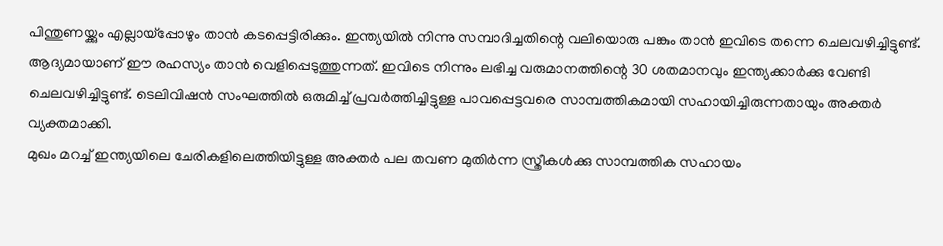പിന്തുണയ്ക്കും എല്ലായ്‌പ്പോഴും താന്‍ കടപ്പെട്ടിരിക്കും. ഇന്ത്യയില്‍ നിന്നു സമ്പാദിച്ചതിന്റെ വലിയൊരു പങ്കും താന്‍ ഇവിടെ തന്നെ ചെലവഴിച്ചിട്ടുണ്ട്. ആദ്യമായാണ് ഈ രഹസ്യം താന്‍ വെളിപ്പെടുത്തുന്നത്. ഇവിടെ നിന്നും ലഭിച്ച വരുമാനത്തിന്റെ 30 ശതമാനവും ഇന്ത്യക്കാര്‍ക്കു വേണ്ടി ചെലവഴിച്ചിട്ടുണ്ട്. ടെലിവിഷന്‍ സംഘത്തില്‍ ഒരുമിച്ച് പ്രവര്‍ത്തിച്ചിട്ടുള്ള പാവപ്പെട്ടവരെ സാമ്പത്തികമായി സഹായിച്ചിരുന്നതായും അക്തര്‍ വ്യക്തമാക്കി.
മുഖം മറച്ച് ഇന്ത്യയിലെ ചേരികളിലെത്തിയിട്ടുള്ള അക്തര്‍ പല തവണ മുതിര്‍ന്ന സ്ത്രീകള്‍ക്കു സാമ്പത്തിക സഹായം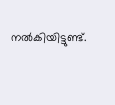നല്‍കിയിട്ടുണ്ട്.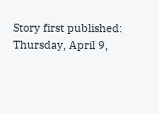Story first published: Thursday, April 9,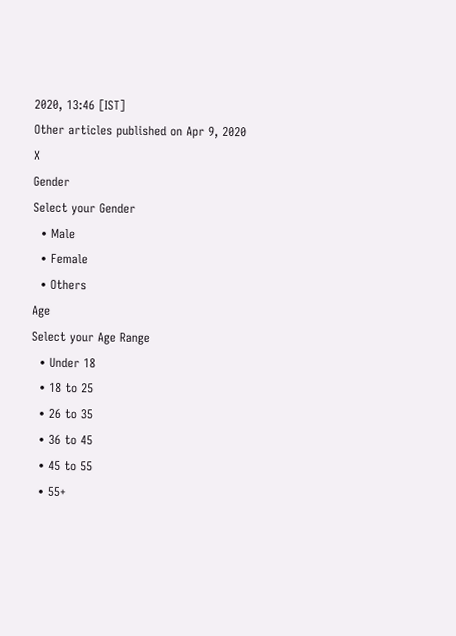2020, 13:46 [IST]
Other articles published on Apr 9, 2020
X
Gender
Select your Gender
  • Male
  • Female
  • Others
Age
Select your Age Range
  • Under 18
  • 18 to 25
  • 26 to 35
  • 36 to 45
  • 45 to 55
  • 55+